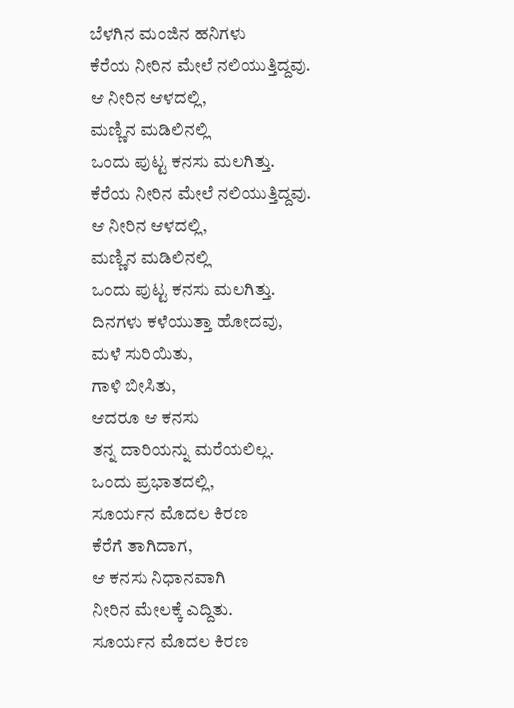ಬೆಳಗಿನ ಮಂಜಿನ ಹನಿಗಳು
ಕೆರೆಯ ನೀರಿನ ಮೇಲೆ ನಲಿಯುತ್ತಿದ್ದವು.
ಆ ನೀರಿನ ಆಳದಲ್ಲಿ,
ಮಣ್ಣಿನ ಮಡಿಲಿನಲ್ಲಿ
ಒಂದು ಪುಟ್ಟ ಕನಸು ಮಲಗಿತ್ತು.
ಕೆರೆಯ ನೀರಿನ ಮೇಲೆ ನಲಿಯುತ್ತಿದ್ದವು.
ಆ ನೀರಿನ ಆಳದಲ್ಲಿ,
ಮಣ್ಣಿನ ಮಡಿಲಿನಲ್ಲಿ
ಒಂದು ಪುಟ್ಟ ಕನಸು ಮಲಗಿತ್ತು.
ದಿನಗಳು ಕಳೆಯುತ್ತಾ ಹೋದವು,
ಮಳೆ ಸುರಿಯಿತು,
ಗಾಳಿ ಬೀಸಿತು,
ಆದರೂ ಆ ಕನಸು
ತನ್ನ ದಾರಿಯನ್ನು ಮರೆಯಲಿಲ್ಲ.
ಒಂದು ಪ್ರಭಾತದಲ್ಲಿ,
ಸೂರ್ಯನ ಮೊದಲ ಕಿರಣ
ಕೆರೆಗೆ ತಾಗಿದಾಗ,
ಆ ಕನಸು ನಿಧಾನವಾಗಿ
ನೀರಿನ ಮೇಲಕ್ಕೆ ಎದ್ದಿತು.
ಸೂರ್ಯನ ಮೊದಲ ಕಿರಣ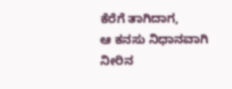ಕೆರೆಗೆ ತಾಗಿದಾಗ,
ಆ ಕನಸು ನಿಧಾನವಾಗಿ
ನೀರಿನ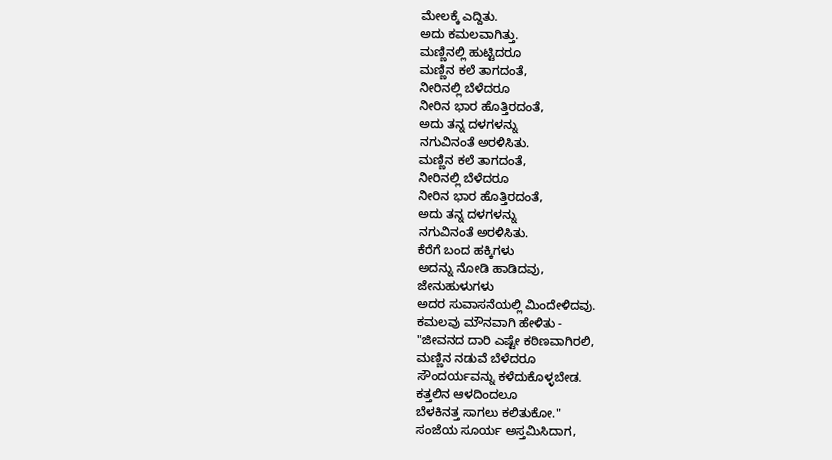ಮೇಲಕ್ಕೆ ಎದ್ದಿತು.
ಅದು ಕಮಲವಾಗಿತ್ತು.
ಮಣ್ಣಿನಲ್ಲಿ ಹುಟ್ಟಿದರೂ
ಮಣ್ಣಿನ ಕಲೆ ತಾಗದಂತೆ,
ನೀರಿನಲ್ಲಿ ಬೆಳೆದರೂ
ನೀರಿನ ಭಾರ ಹೊತ್ತಿರದಂತೆ,
ಅದು ತನ್ನ ದಳಗಳನ್ನು
ನಗುವಿನಂತೆ ಅರಳಿಸಿತು.
ಮಣ್ಣಿನ ಕಲೆ ತಾಗದಂತೆ,
ನೀರಿನಲ್ಲಿ ಬೆಳೆದರೂ
ನೀರಿನ ಭಾರ ಹೊತ್ತಿರದಂತೆ,
ಅದು ತನ್ನ ದಳಗಳನ್ನು
ನಗುವಿನಂತೆ ಅರಳಿಸಿತು.
ಕೆರೆಗೆ ಬಂದ ಹಕ್ಕಿಗಳು
ಅದನ್ನು ನೋಡಿ ಹಾಡಿದವು,
ಜೇನುಹುಳುಗಳು
ಅದರ ಸುವಾಸನೆಯಲ್ಲಿ ಮಿಂದೇಳಿದವು.
ಕಮಲವು ಮೌನವಾಗಿ ಹೇಳಿತು -
"ಜೀವನದ ದಾರಿ ಎಷ್ಟೇ ಕಠಿಣವಾಗಿರಲಿ,
ಮಣ್ಣಿನ ನಡುವೆ ಬೆಳೆದರೂ
ಸೌಂದರ್ಯವನ್ನು ಕಳೆದುಕೊಳ್ಳಬೇಡ.
ಕತ್ತಲಿನ ಆಳದಿಂದಲೂ
ಬೆಳಕಿನತ್ತ ಸಾಗಲು ಕಲಿತುಕೋ."
ಸಂಜೆಯ ಸೂರ್ಯ ಅಸ್ತಮಿಸಿದಾಗ,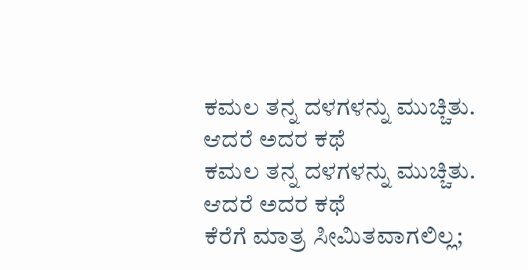ಕಮಲ ತನ್ನ ದಳಗಳನ್ನು ಮುಚ್ಚಿತು.
ಆದರೆ ಅದರ ಕಥೆ
ಕಮಲ ತನ್ನ ದಳಗಳನ್ನು ಮುಚ್ಚಿತು.
ಆದರೆ ಅದರ ಕಥೆ
ಕೆರೆಗೆ ಮಾತ್ರ ಸೀಮಿತವಾಗಲಿಲ್ಲ;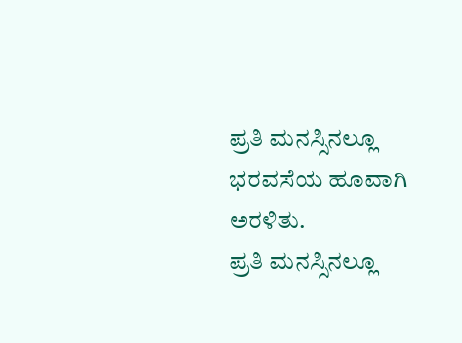ಪ್ರತಿ ಮನಸ್ಸಿನಲ್ಲೂ
ಭರವಸೆಯ ಹೂವಾಗಿ ಅರಳಿತು.
ಪ್ರತಿ ಮನಸ್ಸಿನಲ್ಲೂ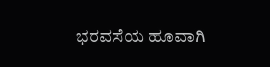ಭರವಸೆಯ ಹೂವಾಗಿ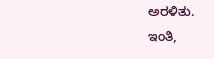ಅರಳಿತು.
ಇಂತಿ,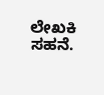ಲೇಖಕಿ ಸಹನೆ.